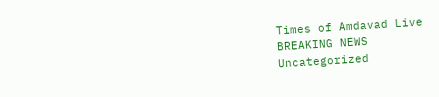Times of Amdavad Live
BREAKING NEWS
Uncategorized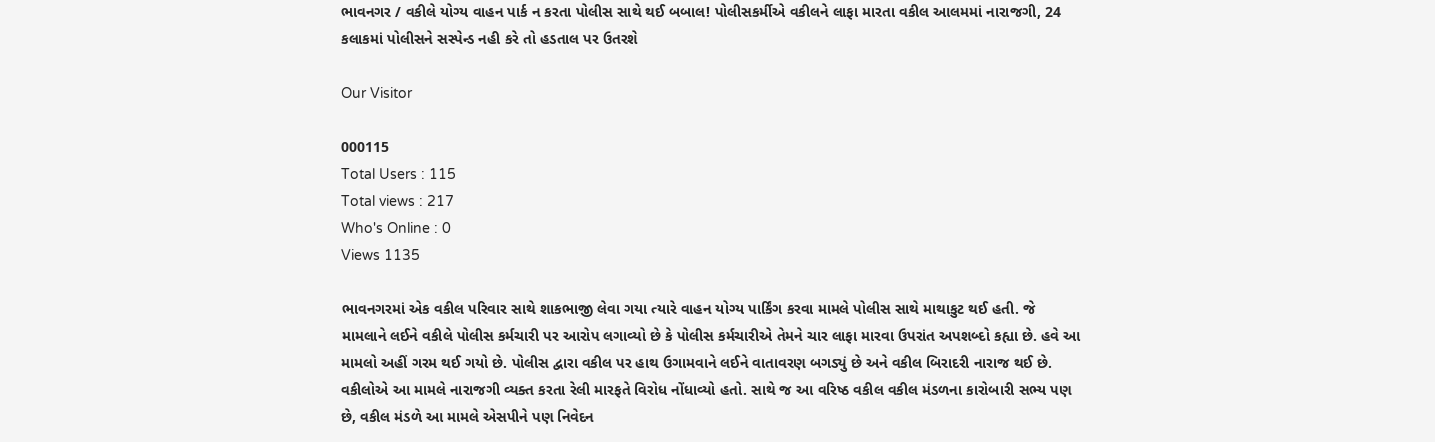ભાવનગર / વકીલે યોગ્ય વાહન પાર્ક ન કરતા પોલીસ સાથે થઈ બબાલ! પોલીસકર્મીએ વકીલને લાફા મારતા વકીલ આલમમાં નારાજગી, 24 કલાકમાં પોલીસને સસ્પેન્ડ નહી કરે તો હડતાલ પર ઉતરશે

Our Visitor

000115
Total Users : 115
Total views : 217
Who's Online : 0
Views 1135

ભાવનગરમાં એક વકીલ પરિવાર સાથે શાકભાજી લેવા ગયા ત્યારે વાહન યોગ્ય પાર્કિંગ કરવા મામલે પોલીસ સાથે માથાકુટ થઈ હતી. જે મામલાને લઈને વકીલે પોલીસ કર્મચારી પર આરોપ લગાવ્યો છે કે પોલીસ કર્મચારીએ તેમને ચાર લાફા મારવા ઉપરાંત અપશબ્દો કહ્યા છે. હવે આ મામલો અહીં ગરમ થઈ ગયો છે. પોલીસ દ્વારા વકીલ પર હાથ ઉગામવાને લઈને વાતાવરણ બગડ્યું છે અને વકીલ બિરાદરી નારાજ થઈ છે. વકીલોએ આ મામલે નારાજગી વ્યક્ત કરતા રેલી મારફતે વિરોધ નોંધાવ્યો હતો. સાથે જ આ વરિષ્ઠ વકીલ વકીલ મંડળના કારોબારી સભ્ય પણ છે, વકીલ મંડળે આ મામલે એસપીને પણ નિવેદન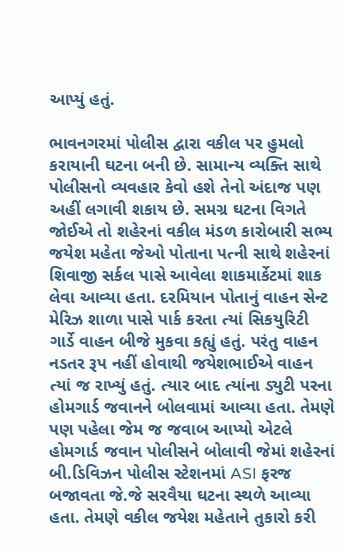આપ્યું હતું.

ભાવનગરમાં પોલીસ દ્વારા વકીલ પર હુમલો કરાયાની ઘટના બની છે. સામાન્ય વ્યક્તિ સાથે પોલીસનો વ્યવહાર કેવો હશે તેનો અંદાજ પણ અહીં લગાવી શકાય છે. સમગ્ર ઘટના વિગતે જોઈએ તો શહેરનાં વકીલ મંડળ કારોબારી સભ્ય જયેશ મહેતા જેઓ પોતાના પત્ની સાથે શહેરનાં શિવાજી સર્કલ પાસે આવેલા શાકમાર્કેટમાં શાક લેવા આવ્યા હતા. દરમિયાન પોતાનું વાહન સેન્ટ મેરિઝ શાળા પાસે પાર્ક કરતા ત્યાં સિકયુરિટી ગાર્ડે વાહન બીજે મુકવા કહ્યું હતું. પરંતુ વાહન નડતર રૂપ નહીં હોવાથી જયેશભાઈએ વાહન ત્યાં જ રાખ્યું હતું. ત્યાર બાદ ત્યાંના ડ્યુટી પરના હોમગાર્ડ જવાનને બોલવામાં આવ્યા હતા. તેમણે પણ પહેલા જેમ જ જવાબ આપ્યો એટલે હોમગાર્ડ જવાન પોલીસને બોલાવી જેમાં શહેરનાં બી.ડિવિઝન પોલીસ સ્ટેશનમાં ASI ફરજ બજાવતા જે.જે સરવૈયા ઘટના સ્થળે આવ્યા હતા. તેમણે વકીલ જયેશ મહેતાને તુકારો કરી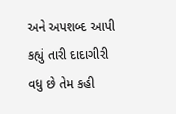અને અપશબ્દ આપી કહ્યું તારી દાદાગીરી વધુ છે તેમ કહી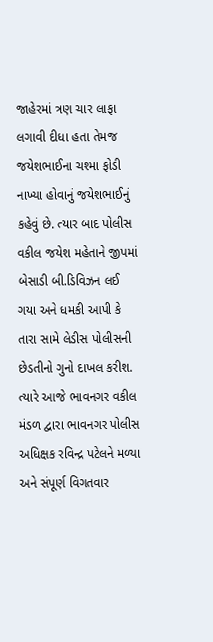જાહેરમાં ત્રણ ચાર લાફા લગાવી દીધા હતા તેમજ જયેશભાઈના ચશ્મા ફોડી નાખ્યા હોવાનું જયેશભાઈનું કહેવું છે. ત્યાર બાદ પોલીસ વકીલ જયેશ મહેતાને જીપમાં બેસાડી બી.ડિવિઝન લઈ ગયા અને ધમકી આપી કે તારા સામે લેડીસ પોલીસની છેડતીનો ગુનો દાખલ કરીશ. ત્યારે આજે ભાવનગર વકીલ મંડળ દ્વારા ભાવનગર પોલીસ અધિક્ષક રવિન્દ્ર પટેલને મળ્યા અને સંપૂર્ણ વિગતવાર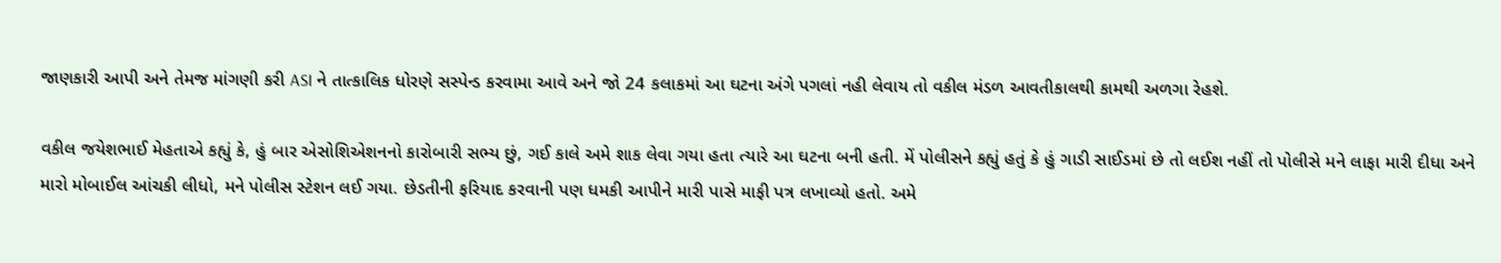જાણકારી આપી અને તેમજ માંગણી કરી ASI ને તાત્કાલિક ધોરણે સસ્પેન્ડ કરવામા આવે અને જો 24 કલાકમાં આ ઘટના અંગે પગલાં નહી લેવાય તો વકીલ મંડળ આવતીકાલથી કામથી અળગા રેહશે.

વકીલ જયેશભાઈ મેહતાએ કહ્યું કે, હું બાર એસોશિએશનનો કારોબારી સભ્ય છું, ગઈ કાલે અમે શાક લેવા ગયા હતા ત્યારે આ ઘટના બની હતી. મેં પોલીસને કહ્યું હતું કે હું ગાડી સાઈડમાં છે તો લઈશ નહીં તો પોલીસે મને લાફા મારી દીધા અને મારો મોબાઈલ આંચકી લીધો, મને પોલીસ સ્ટેશન લઈ ગયા. છેડતીની ફરિયાદ કરવાની પણ ધમકી આપીને મારી પાસે માફી પત્ર લખાવ્યો હતો. અમે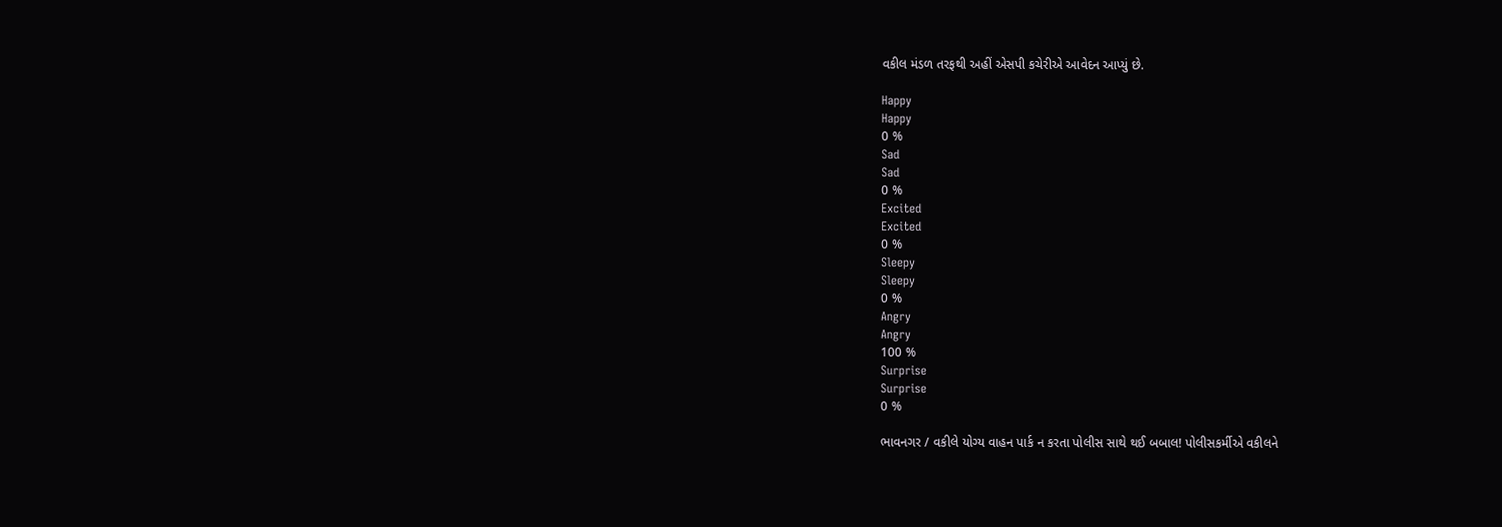વકીલ મંડળ તરફથી અહીં એસપી કચેરીએ આવેદન આપ્યું છે.

Happy
Happy
0 %
Sad
Sad
0 %
Excited
Excited
0 %
Sleepy
Sleepy
0 %
Angry
Angry
100 %
Surprise
Surprise
0 %

ભાવનગર / વકીલે યોગ્ય વાહન પાર્ક ન કરતા પોલીસ સાથે થઈ બબાલ! પોલીસકર્મીએ વકીલને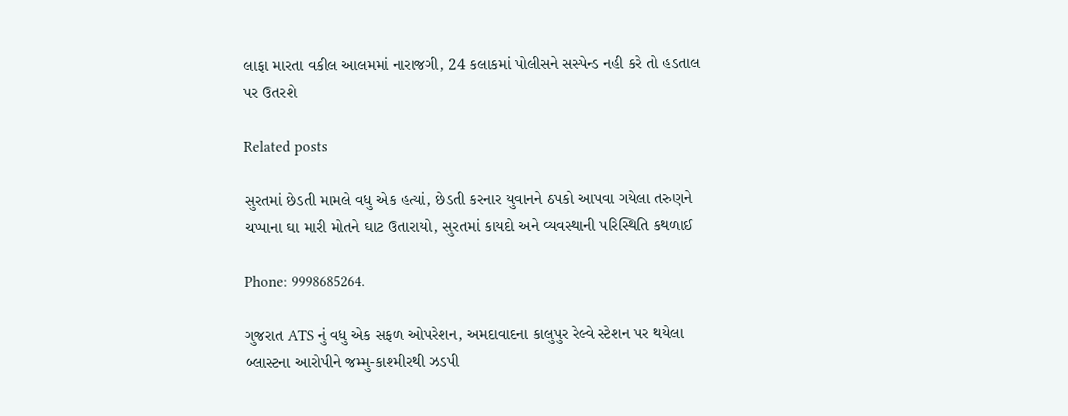લાફા મારતા વકીલ આલમમાં નારાજગી, 24 કલાકમાં પોલીસને સસ્પેન્ડ નહી કરે તો હડતાલ પર ઉતરશે

Related posts

સુરતમાં છેડતી મામલે વધુ એક હત્યાં, છેડતી કરનાર યુવાનને ઠપકો આપવા ગયેલા તરુણને ચપ્પાના ઘા મારી મોતને ઘાટ ઉતારાયો, સુરતમાં કાયદો અને વ્યવસ્થાની પરિસ્થિતિ કથળાઈ

Phone: 9998685264.

ગુજરાત ATS નું વધુ એક સફળ ઓપરેશન, અમદાવાદના કાલુપુર રેલ્વે સ્ટેશન પર થયેલા બ્લાસ્ટના આરોપીને જમ્મુ-કાશ્મીરથી ઝડપી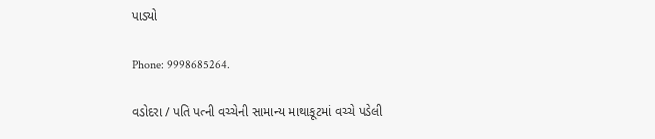પાડ્યો

Phone: 9998685264.

વડોદરા / પતિ પત્ની વચ્ચેની સામાન્ય માથાકૂટમાં વચ્ચે પડેલી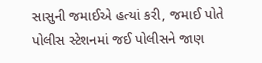સાસુની જમાઈએ હત્યાં કરી, જમાઈ પોતે પોલીસ સ્ટેશનમાં જઈ પોલીસને જાણ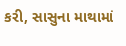કરી, સાસુના માથામાં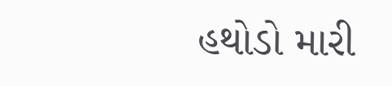હથોડો મારી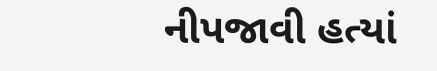નીપજાવી હત્યાં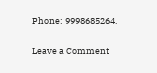Phone: 9998685264.

Leave a Comment